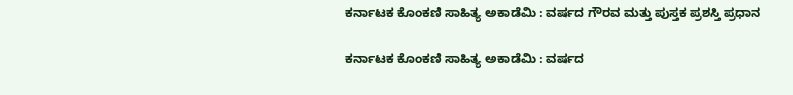ಕರ್ನಾಟಕ ಕೊಂಕಣಿ ಸಾಹಿತ್ಯ ಅಕಾಡೆಮಿ : ವರ್ಷದ ಗೌರವ ಮತ್ತು ಪುಸ್ತಕ ಪ್ರಶಸ್ತಿ ಪ್ರಧಾನ

ಕರ್ನಾಟಕ ಕೊಂಕಣಿ ಸಾಹಿತ್ಯ ಅಕಾಡೆಮಿ : ವರ್ಷದ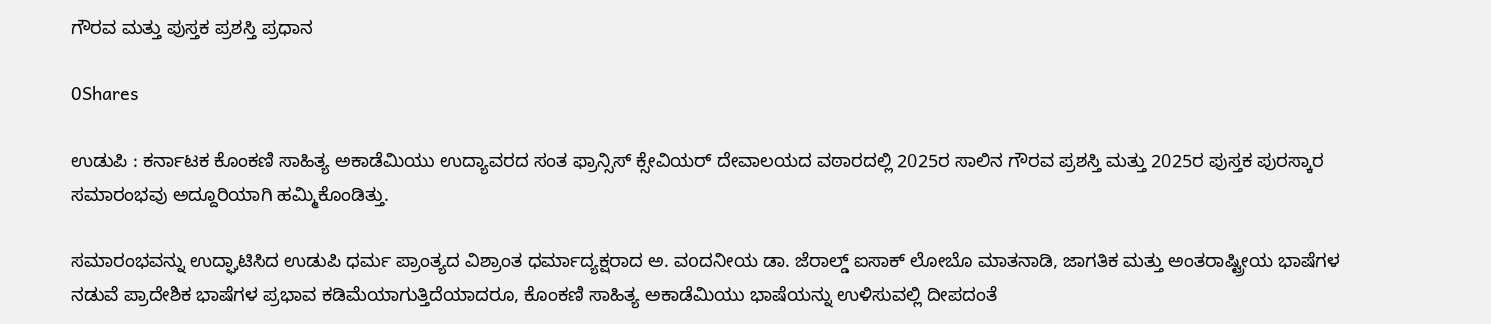ಗೌರವ ಮತ್ತು ಪುಸ್ತಕ ಪ್ರಶಸ್ತಿ ಪ್ರಧಾನ

0Shares

ಉಡುಪಿ : ಕರ್ನಾಟಕ ಕೊಂಕಣಿ ಸಾಹಿತ್ಯ ಅಕಾಡೆಮಿಯು ಉದ್ಯಾವರದ ಸಂತ ಫ್ರಾನ್ಸಿಸ್ ಕ್ಸೇವಿಯರ್ ದೇವಾಲಯದ ವಠಾರದಲ್ಲಿ 2025ರ ಸಾಲಿನ ಗೌರವ ಪ್ರಶಸ್ತಿ ಮತ್ತು 2025ರ ಪುಸ್ತಕ ಪುರಸ್ಕಾರ ಸಮಾರಂಭವು ಅದ್ದೂರಿಯಾಗಿ ಹಮ್ಮಿಕೊಂಡಿತ್ತು.

ಸಮಾರಂಭವನ್ನು ಉದ್ಘಾಟಿಸಿದ ಉಡುಪಿ ಧರ್ಮ ಪ್ರಾಂತ್ಯದ ವಿಶ್ರಾಂತ ಧರ್ಮಾದ್ಯಕ್ಷರಾದ ಅ. ವoದನೀಯ ಡಾ. ಜೆರಾಲ್ಡ್ ಐಸಾಕ್ ಲೋಬೊ ಮಾತನಾಡಿ, ಜಾಗತಿಕ ಮತ್ತು ಅಂತರಾಷ್ಟ್ರೀಯ ಭಾಷೆಗಳ ನಡುವೆ ಪ್ರಾದೇಶಿಕ ಭಾಷೆಗಳ ಪ್ರಭಾವ ಕಡಿಮೆಯಾಗುತ್ತಿದೆಯಾದರೂ, ಕೊಂಕಣಿ ಸಾಹಿತ್ಯ ಅಕಾಡೆಮಿಯು ಭಾಷೆಯನ್ನು ಉಳಿಸುವಲ್ಲಿ ದೀಪದಂತೆ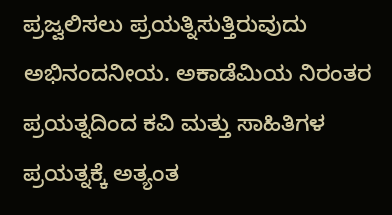ಪ್ರಜ್ವಲಿಸಲು ಪ್ರಯತ್ನಿಸುತ್ತಿರುವುದು ಅಭಿನಂದನೀಯ. ಅಕಾಡೆಮಿಯ ನಿರಂತರ ಪ್ರಯತ್ನದಿಂದ ಕವಿ ಮತ್ತು ಸಾಹಿತಿಗಳ ಪ್ರಯತ್ನಕ್ಕೆ ಅತ್ಯಂತ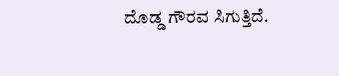ದೊಡ್ಡ ಗೌರವ ಸಿಗುತ್ತಿದೆ.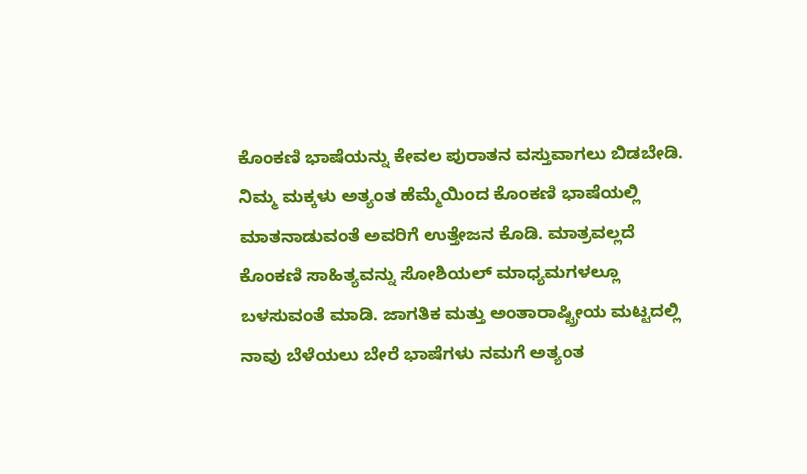ಕೊಂಕಣಿ ಭಾಷೆಯನ್ನು ಕೇವಲ ಪುರಾತನ ವಸ್ತುವಾಗಲು ಬಿಡಬೇಡಿ. ನಿಮ್ಮ ಮಕ್ಕಳು ಅತ್ಯಂತ ಹೆಮ್ಮೆಯಿಂದ ಕೊಂಕಣಿ ಭಾಷೆಯಲ್ಲಿ ಮಾತನಾಡುವಂತೆ ಅವರಿಗೆ ಉತ್ತೇಜನ ಕೊಡಿ. ಮಾತ್ರವಲ್ಲದೆ ಕೊಂಕಣಿ ಸಾಹಿತ್ಯವನ್ನು ಸೋಶಿಯಲ್ ಮಾಧ್ಯಮಗಳಲ್ಲೂ ಬಳಸುವಂತೆ ಮಾಡಿ. ಜಾಗತಿಕ ಮತ್ತು ಅಂತಾರಾಷ್ಟ್ರೀಯ ಮಟ್ಟದಲ್ಲಿ ನಾವು ಬೆಳೆಯಲು ಬೇರೆ ಭಾಷೆಗಳು ನಮಗೆ ಅತ್ಯಂತ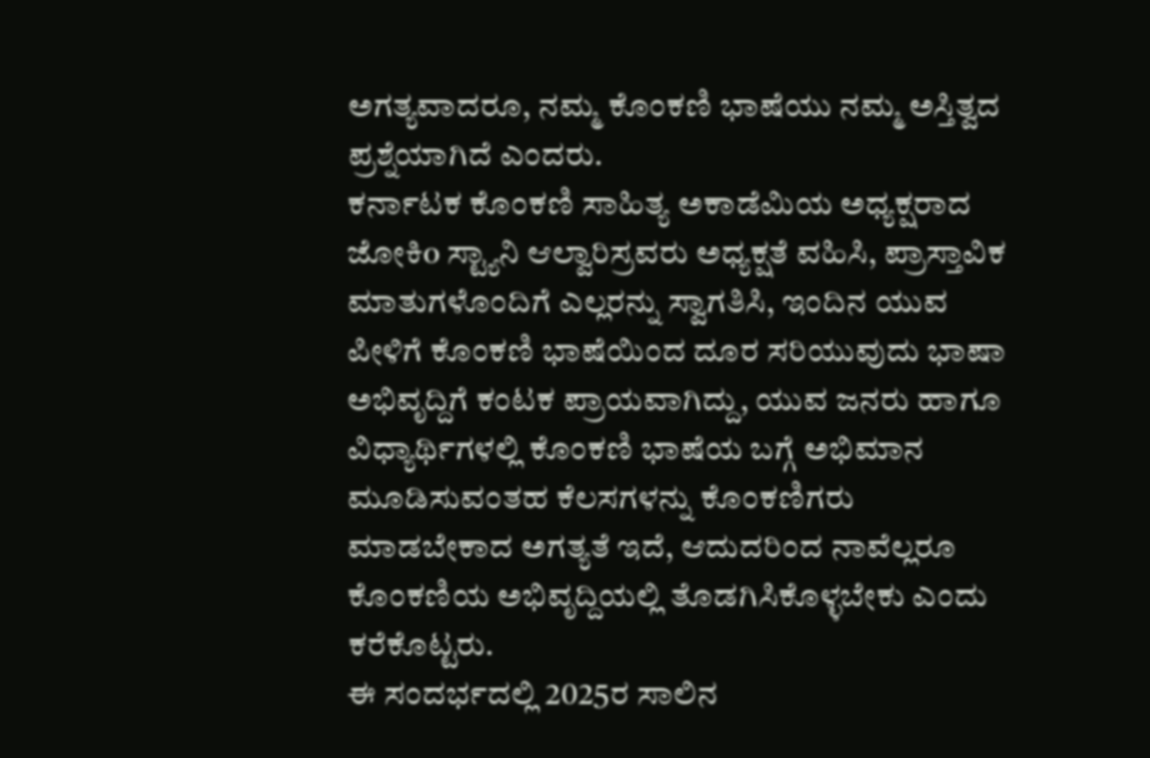ಅಗತ್ಯವಾದರೂ, ನಮ್ಮ ಕೊಂಕಣಿ ಭಾಷೆಯು ನಮ್ಮ ಅಸ್ತಿತ್ವದ ಪ್ರಶ್ನೆಯಾಗಿದೆ ಎಂದರು.
ಕರ್ನಾಟಕ ಕೊಂಕಣಿ ಸಾಹಿತ್ಯ ಅಕಾಡೆಮಿಯ ಅಧ್ಯಕ್ಷರಾದ ಜೋಕಿo ಸ್ಟ್ಯಾನಿ ಆಲ್ವಾರಿಸ್ರವರು ಅಧ್ಯಕ್ಷತೆ ವಹಿಸಿ, ಪ್ರಾಸ್ತಾವಿಕ ಮಾತುಗಳೊಂದಿಗೆ ಎಲ್ಲರನ್ನು ಸ್ವಾಗತಿಸಿ, ಇಂದಿನ ಯುವ ಪೀಳಿಗೆ ಕೊಂಕಣಿ ಭಾಷೆಯಿಂದ ದೂರ ಸರಿಯುವುದು ಭಾಷಾ ಅಭಿವೃದ್ದಿಗೆ ಕಂಟಕ ಪ್ರಾಯವಾಗಿದ್ದು, ಯುವ ಜನರು ಹಾಗೂ ವಿಧ್ಯಾರ್ಥಿಗಳಲ್ಲಿ ಕೊಂಕಣಿ ಭಾಷೆಯ ಬಗ್ಗೆ ಅಭಿಮಾನ ಮೂಡಿಸುವಂತಹ ಕೆಲಸಗಳನ್ನು ಕೊಂಕಣಿಗರು ಮಾಡಬೇಕಾದ ಅಗತ್ಯತೆ ಇದೆ, ಆದುದರಿಂದ ನಾವೆಲ್ಲರೂ ಕೊಂಕಣಿಯ ಅಭಿವೃದ್ದಿಯಲ್ಲಿ ತೊಡಗಿಸಿಕೊಳ್ಳಬೇಕು ಎಂದು ಕರೆಕೊಟ್ಟರು.
ಈ ಸಂದರ್ಭದಲ್ಲಿ 2025ರ ಸಾಲಿನ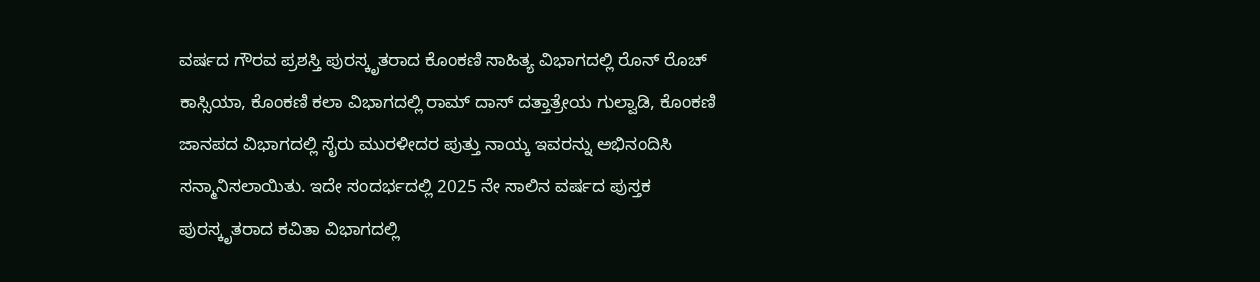ವರ್ಷದ ಗೌರವ ಪ್ರಶಸ್ತಿ ಪುರಸ್ಕೃತರಾದ ಕೊಂಕಣಿ ಸಾಹಿತ್ಯ ವಿಭಾಗದಲ್ಲಿ ರೊನ್ ರೊಚ್ ಕಾಸ್ಸಿಯಾ, ಕೊಂಕಣಿ ಕಲಾ ವಿಭಾಗದಲ್ಲಿ ರಾಮ್ ದಾಸ್ ದತ್ತಾತ್ರೇಯ ಗುಲ್ವಾಡಿ, ಕೊಂಕಣಿ ಜಾನಪದ ವಿಭಾಗದಲ್ಲಿ ಸೈರು ಮುರಳೀದರ ಪುತ್ತು ನಾಯ್ಕ ಇವರನ್ನು ಅಭಿನಂದಿಸಿ ಸನ್ಮಾನಿಸಲಾಯಿತು. ಇದೇ ಸಂದರ್ಭದಲ್ಲಿ 2025 ನೇ ಸಾಲಿನ ವರ್ಷದ ಪುಸ್ತಕ ಪುರಸ್ಕೃತರಾದ ಕವಿತಾ ವಿಭಾಗದಲ್ಲಿ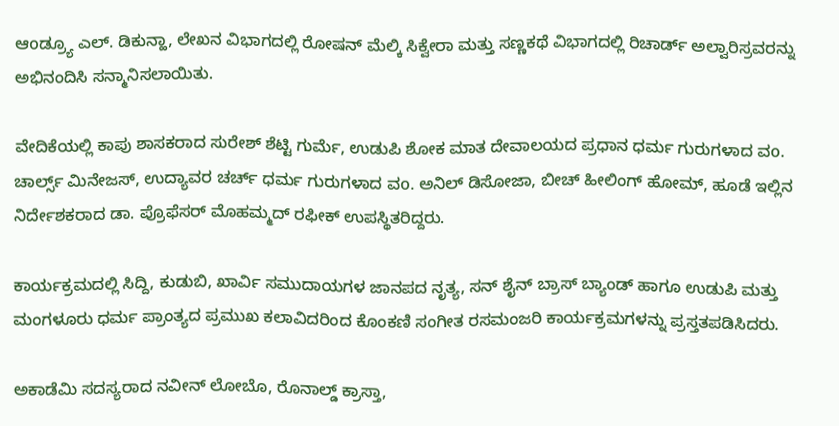ಆoಡ್ರ್ಯೂ ಎಲ್. ಡಿಕುನ್ಹಾ, ಲೇಖನ ವಿಭಾಗದಲ್ಲಿ ರೋಷನ್ ಮೆಲ್ಕಿ ಸಿಕ್ವೇರಾ ಮತ್ತು ಸಣ್ಣಕಥೆ ವಿಭಾಗದಲ್ಲಿ ರಿಚಾರ್ಡ್ ಅಲ್ವಾರಿಸ್ರವರನ್ನು ಅಭಿನಂದಿಸಿ ಸನ್ಮಾನಿಸಲಾಯಿತು.

ವೇದಿಕೆಯಲ್ಲಿ ಕಾಪು ಶಾಸಕರಾದ ಸುರೇಶ್ ಶೆಟ್ಟಿ ಗುರ್ಮೆ, ಉಡುಪಿ ಶೋಕ ಮಾತ ದೇವಾಲಯದ ಪ್ರಧಾನ ಧರ್ಮ ಗುರುಗಳಾದ ವo. ಚಾರ್ಲ್ಸ್ ಮಿನೇಜಸ್, ಉದ್ಯಾವರ ಚರ್ಚ್ ಧರ್ಮ ಗುರುಗಳಾದ ವo. ಅನಿಲ್ ಡಿಸೋಜಾ, ಬೀಚ್ ಹೀಲಿಂಗ್ ಹೋಮ್, ಹೂಡೆ ಇಲ್ಲಿನ ನಿರ್ದೇಶಕರಾದ ಡಾ. ಪ್ರೊಫೆಸರ್ ಮೊಹಮ್ಮದ್ ರಫೀಕ್ ಉಪಸ್ಥಿತರಿದ್ದರು.

ಕಾರ್ಯಕ್ರಮದಲ್ಲಿ ಸಿದ್ದಿ, ಕುಡುಬಿ, ಖಾರ್ವಿ ಸಮುದಾಯಗಳ ಜಾನಪದ ನೃತ್ಯ, ಸನ್ ಶೈನ್ ಬ್ರಾಸ್ ಬ್ಯಾಂಡ್ ಹಾಗೂ ಉಡುಪಿ ಮತ್ತು ಮಂಗಳೂರು ಧರ್ಮ ಪ್ರಾಂತ್ಯದ ಪ್ರಮುಖ ಕಲಾವಿದರಿಂದ ಕೊಂಕಣಿ ಸಂಗೀತ ರಸಮಂಜರಿ ಕಾರ್ಯಕ್ರಮಗಳನ್ನು ಪ್ರಸ್ತತಪಡಿಸಿದರು.

ಅಕಾಡೆಮಿ ಸದಸ್ಯರಾದ ನವೀನ್ ಲೋಬೊ, ರೊನಾಲ್ಡ್ ಕ್ರಾಸ್ತಾ,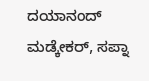ದಯಾನಂದ್ ಮಡ್ಕೇಕರ್, ಸಪ್ನಾ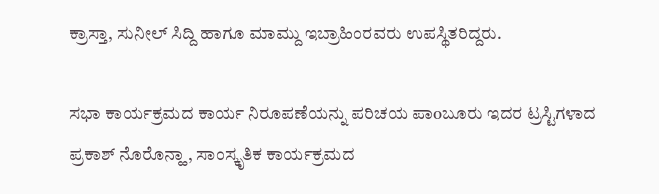ಕ್ರಾಸ್ತಾ, ಸುನೀಲ್ ಸಿದ್ದಿ ಹಾಗೂ ಮಾಮ್ದು ಇಬ್ರಾಹಿಂರವರು ಉಪಸ್ಥಿತರಿದ್ದರು.

ಸಭಾ ಕಾರ್ಯಕ್ರಮದ ಕಾರ್ಯ ನಿರೂಪಣೆಯನ್ನು ಪರಿಚಯ ಪಾoಬೂರು ಇದರ ಟ್ರಸ್ಟಿಗಳಾದ ಪ್ರಕಾಶ್ ನೊರೊನ್ಹಾ, ಸಾಂಸ್ಕೃತಿಕ ಕಾರ್ಯಕ್ರಮದ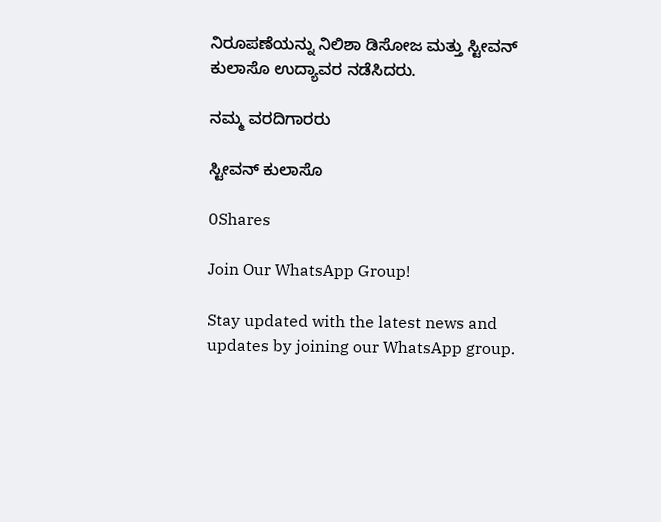ನಿರೂಪಣೆಯನ್ನು ನಿಲಿಶಾ ಡಿಸೋಜ ಮತ್ತು ಸ್ಟೀವನ್ ಕುಲಾಸೊ ಉದ್ಯಾವರ ನಡೆಸಿದರು.

ನಮ್ಮ ವರದಿಗಾರರು

ಸ್ಟೀವನ್ ಕುಲಾಸೊ

0Shares

Join Our WhatsApp Group!

Stay updated with the latest news and updates by joining our WhatsApp group.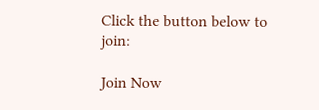Click the button below to join:

Join Now